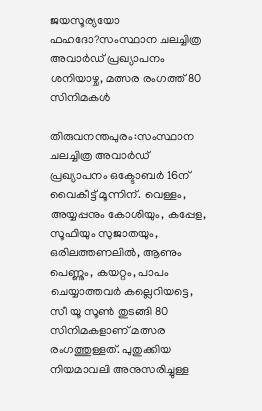ജയസൂര്യയോ ഫഹദോ?സംസ്ഥാന ചലച്ചിത്ര അവാര്‍ഡ് പ്രഖ്യാപനം ശനിയാഴ്ച, മത്സര രംഗത്ത് 80 സിനിമകള്‍

തിരുവനന്തപുരം:സംസ്ഥാന ചലച്ചിത്ര അവാര്‍ഡ് പ്രഖ്യാപനം ഒക്ടോബര്‍ 16ന് വൈകീട്ട് മൂന്നിന്. വെള്ളം, അയ്യപ്പനും കോശിയും, കപ്പേള, സൂഫിയും സുജാതയും, ഒരിലത്തണലില്‍, ആണും പെണ്ണും, കയറ്റം, പാപം ചെയ്യാത്തവര്‍ കല്ലെറിയട്ടെ, സീ യൂ സൂണ്‍ തുടങ്ങി 80 സിനിമകളാണ് മത്സര രംഗത്തുള്ളത്. പുതുക്കിയ നിയമാവലി അനുസരിച്ചുള്ള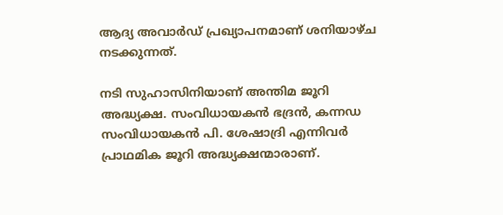ആദ്യ അവാര്‍ഡ് പ്രഖ്യാപനമാണ് ശനിയാഴ്ച നടക്കുന്നത്.

നടി സുഹാസിനിയാണ് അന്തിമ ജൂറി അദ്ധ്യക്ഷ. സംവിധായകന്‍ ഭദ്രന്‍, കന്നഡ സംവിധായകന്‍ പി. ശേഷാദ്രി എന്നിവര്‍ പ്രാഥമിക ജൂറി അദ്ധ്യക്ഷന്മാരാണ്.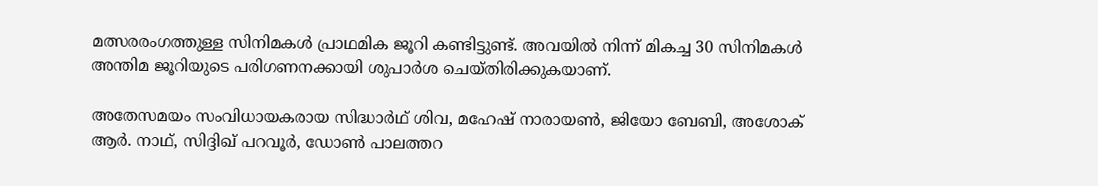മത്സരരംഗത്തുള്ള സിനിമകള്‍ പ്രാഥമിക ജൂറി കണ്ടിട്ടുണ്ട്. അവയില്‍ നിന്ന് മികച്ച 30 സിനിമകള്‍ അന്തിമ ജൂറിയുടെ പരിഗണനക്കായി ശുപാര്‍ശ ചെയ്തിരിക്കുകയാണ്.

അതേസമയം സംവിധായകരായ സിദ്ധാര്‍ഥ് ശിവ, മഹേഷ് നാരായണ്‍, ജിയോ ബേബി, അശോക് ആര്‍. നാഥ്, സിദ്ദിഖ് പറവൂര്‍, ഡോണ്‍ പാലത്തറ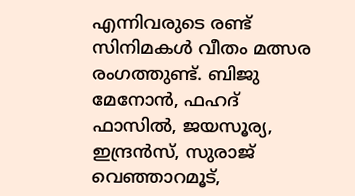എന്നിവരുടെ രണ്ട് സിനിമകള്‍ വീതം മത്സര രംഗത്തുണ്ട്. ബിജു മേനോന്‍, ഫഹദ് ഫാസില്‍, ജയസൂര്യ, ഇന്ദ്രന്‍സ്, സുരാജ് വെഞ്ഞാറമൂട്,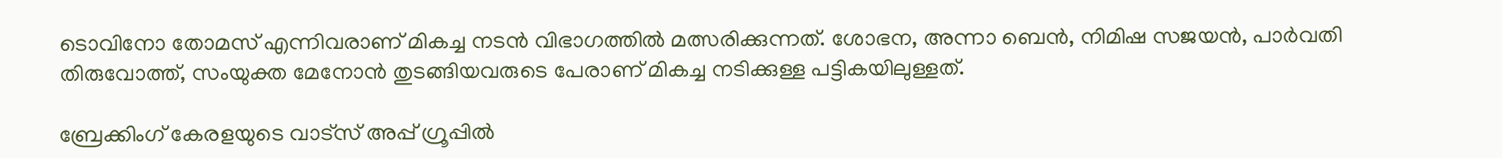ടൊവിനോ തോമസ് എന്നിവരാണ് മികച്ച നടന്‍ വിഭാഗത്തില്‍ മത്സരിക്കുന്നത്. ശോഭന, അന്നാ ബെന്‍, നിമിഷ സജയന്‍, പാര്‍വതി തിരുവോത്ത്, സംയുക്ത മേനോന്‍ തുടങ്ങിയവരുടെ പേരാണ് മികച്ച നടിക്കുള്ള പട്ടികയിലുള്ളത്.

ബ്രേക്കിംഗ് കേരളയുടെ വാട്സ് അപ്പ് ഗ്രൂപ്പിൽ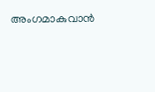അംഗമാകുവാൻ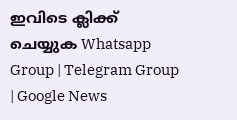ഇവിടെ ക്ലിക്ക് ചെയ്യുക Whatsapp Group | Telegram Group | Google News